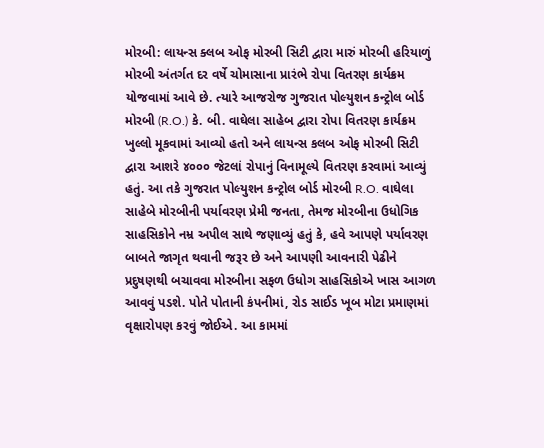મોરબી: લાયન્સ ક્લબ ઓફ મોરબી સિટી દ્વારા મારું મોરબી હરિયાળું મોરબી અંતર્ગત દર વર્ષે ચોમાસાના પ્રારંભે રોપા વિતરણ કાર્યક્રમ યોજવામાં આવે છે. ત્યારે આજરોજ ગુજરાત પોલ્યુશન કન્ટ્રોલ બોર્ડ મોરબી (R.O.) કે. બી. વાઘેલા સાહેબ દ્વારા રોપા વિતરણ કાર્યક્રમ ખુલ્લો મૂકવામાં આવ્યો હતો અને લાયન્સ કલબ ઓફ મોરબી સિટી દ્વારા આશરે ૪૦૦૦ જેટલાં રોપાનું વિનામૂલ્યે વિતરણ કરવામાં આવ્યું હતું. આ તકે ગુજરાત પોલ્યુશન કન્ટ્રોલ બોર્ડ મોરબી R.O. વાઘેલા સાહેબે મોરબીની પર્યાવરણ પ્રેમી જનતા, તેમજ મોરબીના ઉધોગિક સાહસિકોને નમ્ર અપીલ સાથે જણાવ્યું હતું કે, હવે આપણે પર્યાવરણ બાબતે જાગૃત થવાની જરૂર છે અને આપણી આવનારી પેઢીને પ્રદુષણથી બચાવવા મોરબીના સફળ ઉધોગ સાહસિકોએ ખાસ આગળ આવવું પડશે. પોતે પોતાની કંપનીમાં, રોડ સાઈડ ખૂબ મોટા પ્રમાણમાં વૃક્ષારોપણ કરવું જોઈએ. આ કામમાં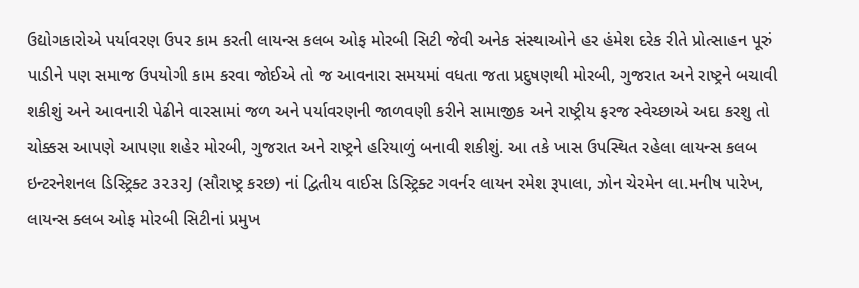ઉદ્યોગકારોએ પર્યાવરણ ઉપર કામ કરતી લાયન્સ કલબ ઓફ મોરબી સિટી જેવી અનેક સંસ્થાઓને હર હંમેશ દરેક રીતે પ્રોત્સાહન પૂરું પાડીને પણ સમાજ ઉપયોગી કામ કરવા જોઈએ તો જ આવનારા સમયમાં વધતા જતા પ્રદુષણથી મોરબી, ગુજરાત અને રાષ્ટ્રને બચાવી શકીશું અને આવનારી પેઢીને વારસામાં જળ અને પર્યાવરણની જાળવણી કરીને સામાજીક અને રાષ્ટ્રીય ફરજ સ્વેચ્છાએ અદા કરશુ તો ચોક્કસ આપણે આપણા શહેર મોરબી, ગુજરાત અને રાષ્ટ્રને હરિયાળું બનાવી શકીશું. આ તકે ખાસ ઉપસ્થિત રહેલા લાયન્સ કલબ ઇન્ટરનેશનલ ડિસ્ટ્રિક્ટ ૩૨૩૨J (સૌરાષ્ટ્ર કરછ) નાં દ્વિતીય વાઈસ ડિસ્ટ્રિક્ટ ગવર્નર લાયન રમેશ રૂપાલા, ઝોન ચેરમેન લા.મનીષ પારેખ, લાયન્સ ક્લબ ઓફ મોરબી સિટીનાં પ્રમુખ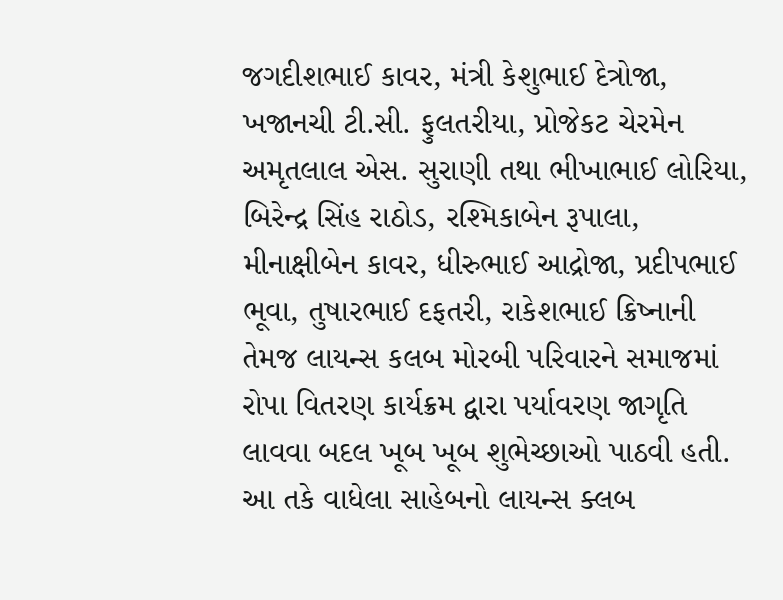જગદીશભાઈ કાવર, મંત્રી કેશુભાઈ દેત્રોજા, ખજાનચી ટી.સી. ફુલતરીયા, પ્રોજેકટ ચેરમેન અમૃતલાલ એસ. સુરાણી તથા ભીખાભાઈ લોરિયા, બિરેન્દ્ર સિંહ રાઠોડ, રશ્મિકાબેન રૂપાલા, મીનાક્ષીબેન કાવર, ધીરુભાઈ આદ્રોજા, પ્રદીપભાઈ ભૂવા, તુષારભાઈ દફતરી, રાકેશભાઈ ક્રિષ્નાની તેમજ લાયન્સ કલબ મોરબી પરિવારને સમાજમાં રોપા વિતરણ કાર્યક્રમ દ્વારા પર્યાવરણ જાગૃતિ લાવવા બદલ ખૂબ ખૂબ શુભેચ્છાઓ પાઠવી હતી. આ તકે વાધેલા સાહેબનો લાયન્સ ક્લબ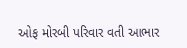ઓફ મોરબી પરિવાર વતી આભાર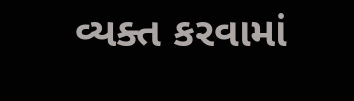વ્યક્ત કરવામાં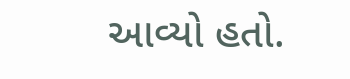આવ્યો હતો.